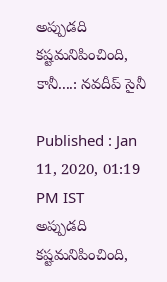అప్పుడది కష్టమనిపించింది, కానీ....: నవదీప్ సైనీ

Published : Jan 11, 2020, 01:19 PM IST
అప్పుడది కష్టమనిపించింది,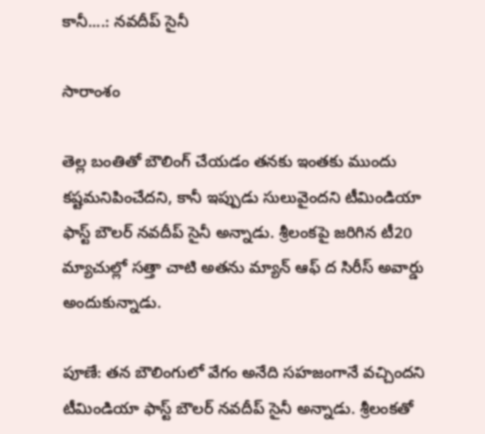కానీ....: నవదీప్ సైనీ

సారాంశం

తెల్ల బంతితో బౌలింగ్ చేయడం తనకు ఇంతకు ముందు కష్టమనిపించేదని, కానీ ఇప్పుడు సులువైందని టీమిండియా ఫాస్ట్ బౌలర్ నవదీప్ సైనీ అన్నాడు. శ్రీలంకపై జరిగిన టీ20 మ్యాచుల్లో సత్తా చాటి అతను మ్యాన్ ఆఫ్ ద సిరీస్ అవార్డు అందుకున్నాడు.

పూణే: తన బౌలింగులో వేగం అనేది సహజంగానే వచ్చిందని టీమిండియా ఫాస్ట్ బౌలర్ నవదీప్ సైనీ అన్నాడు. శ్రీలంకతో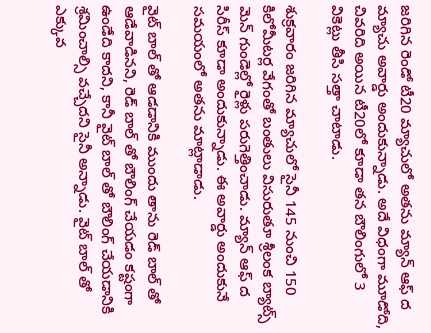జరిగిన రెండో టీ20 మ్యాచులో అతను మ్యాన్ ఆఫ్ ద మ్యాచు అవార్డు అందుకున్నాడు. అదే విధంగా మూడోది, చివరిది అయిన టీ20లో కూడా తన బౌలింగులో 3 వికెట్లు తీసి సత్తా చాటాడు.

శుక్రవారం జరిగిన మ్యాచులో సైనీ 145 నుంచి 150 కిలోమీటర్ల వేగంతో బంతులు విసురుతూ శ్రీలంక బ్యాట్స్ మెన్ గుండెల్లో రైళ్లు పరుగెత్తించాడు. మ్యాన్ ఆఫ్ ద సిరీస్ కూడా అందుకున్నాడు. ఈ అవార్డు అందుకునే సమయంలో అతను మాట్లాడాడు.

వైట్ బాల్ తో ఆడడానికి ముందు తాను రెడ్ బాల్ తో ఆడేవాడినని, రెడ్ బాల్ తో బౌలింగ్ చేయడం కష్టంగా ఉండేది కాదని, కానీ వైట్ బాల్ తో బౌలింగ్ చేయడానికి శ్రమించాల్సి వచ్చేదని సైనీ అన్నాడు. వైట్ బాల్ తో ఎక్కువ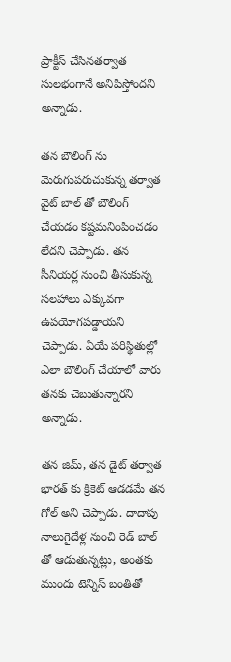ప్రాక్టీస్ చేసినతర్వాత సులభంగానే అనిపిస్తోందని అన్నాడు.

తన బౌలింగ్ ను మెరుగుపరుచుకున్న తర్వాత వైట్ బాల్ తో బౌలింగ్ చేయడం కష్టమనింపించడం లేదని చెప్పాడు. తన సీనియర్ల నుంచి తీసుకున్న సలహాలు ఎక్కువగా ఉపయోగపడ్డాయని చెప్పాడు. ఏయే పరిస్థితుల్లో ఎలా బౌలింగ్ చేయాలో వారు తనకు చెబుతున్నారని అన్నాడు.

తన జిమ్, తన డైట్ తర్వాత భారత్ కు క్రికెట్ ఆడడమే తన గోల్ అని చెప్పాడు. దాదాపు నాలుగైదేళ్ల నుంచి రెడ్ బాల్ తో ఆడుతున్నట్లు, అంతకు ముందు టెన్నిస్ బంతితో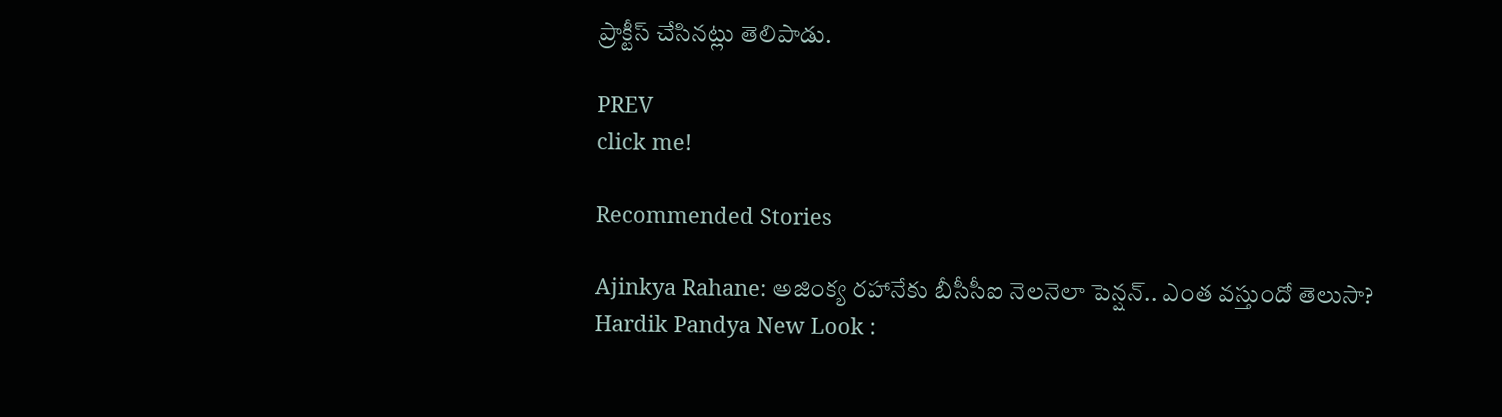ప్రాక్టీస్ చేసినట్లు తెలిపాడు.

PREV
click me!

Recommended Stories

Ajinkya Rahane: అజింక్య రహానేకు బీసీసీఐ నెలనెలా పెన్షన్.. ఎంత వస్తుందో తెలుసా?
Hardik Pandya New Look :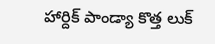హార్దిక్ పాండ్యా కొత్త లుక్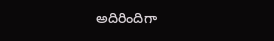అదిరిందిగా